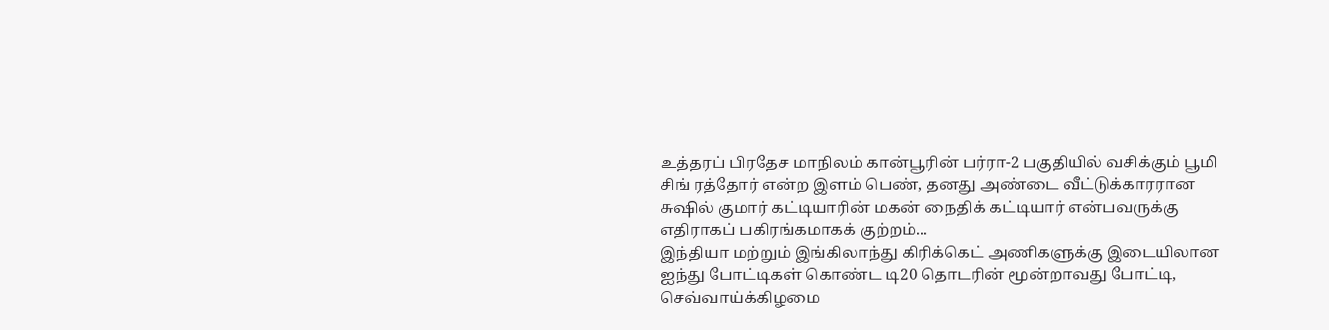உத்தரப் பிரதேச மாநிலம் கான்பூரின் பர்ரா-2 பகுதியில் வசிக்கும் பூமி சிங் ரத்தோர் என்ற இளம் பெண், தனது அண்டை வீட்டுக்காரரான சுஷில் குமார் கட்டியாரின் மகன் நைதிக் கட்டியார் என்பவருக்கு எதிராகப் பகிரங்கமாகக் குற்றம்...
இந்தியா மற்றும் இங்கிலாந்து கிரிக்கெட் அணிகளுக்கு இடையிலான ஐந்து போட்டிகள் கொண்ட டி20 தொடரின் மூன்றாவது போட்டி, செவ்வாய்க்கிழமை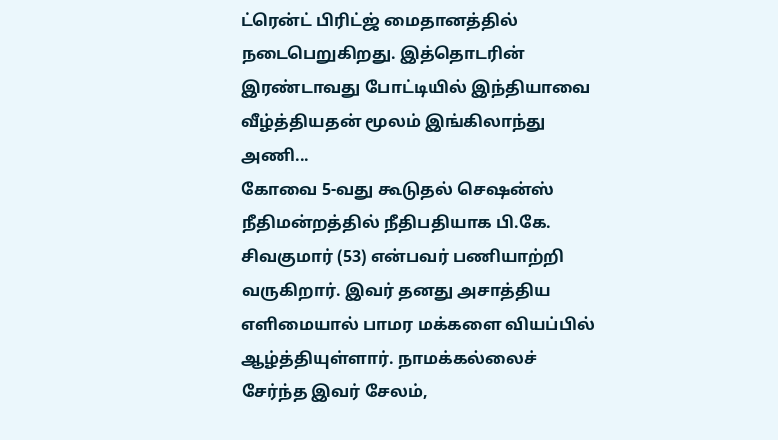ட்ரென்ட் பிரிட்ஜ் மைதானத்தில் நடைபெறுகிறது. இத்தொடரின் இரண்டாவது போட்டியில் இந்தியாவை வீழ்த்தியதன் மூலம் இங்கிலாந்து அணி...
கோவை 5-வது கூடுதல் செஷன்ஸ் நீதிமன்றத்தில் நீதிபதியாக பி.கே. சிவகுமார் (53) என்பவர் பணியாற்றி வருகிறார். இவர் தனது அசாத்திய எளிமையால் பாமர மக்களை வியப்பில் ஆழ்த்தியுள்ளார். நாமக்கல்லைச் சேர்ந்த இவர் சேலம்,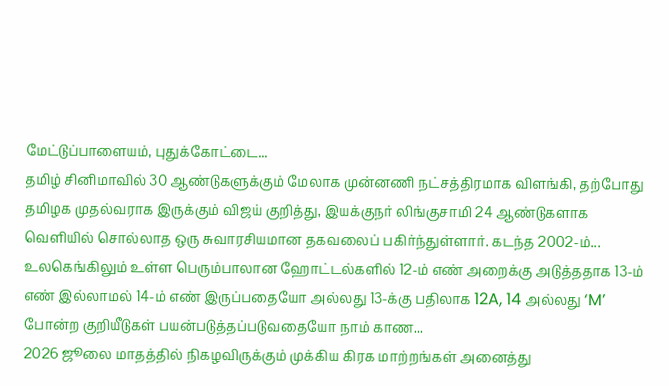மேட்டுப்பாளையம், புதுக்கோட்டை...
தமிழ் சினிமாவில் 30 ஆண்டுகளுக்கும் மேலாக முன்னணி நட்சத்திரமாக விளங்கி, தற்போது தமிழக முதல்வராக இருக்கும் விஜய் குறித்து, இயக்குநர் லிங்குசாமி 24 ஆண்டுகளாக வெளியில் சொல்லாத ஒரு சுவாரசியமான தகவலைப் பகிர்ந்துள்ளார். கடந்த 2002-ம்...
உலகெங்கிலும் உள்ள பெரும்பாலான ஹோட்டல்களில் 12-ம் எண் அறைக்கு அடுத்ததாக 13-ம் எண் இல்லாமல் 14-ம் எண் இருப்பதையோ அல்லது 13-க்கு பதிலாக 12A, 14 அல்லது ‘M’ போன்ற குறியீடுகள் பயன்படுத்தப்படுவதையோ நாம் காண...
2026 ஜூலை மாதத்தில் நிகழவிருக்கும் முக்கிய கிரக மாற்றங்கள் அனைத்து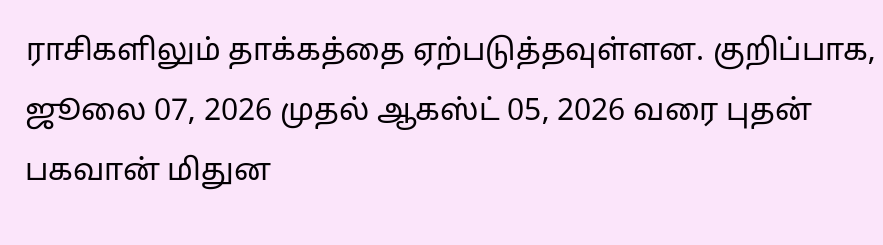ராசிகளிலும் தாக்கத்தை ஏற்படுத்தவுள்ளன. குறிப்பாக, ஜூலை 07, 2026 முதல் ஆகஸ்ட் 05, 2026 வரை புதன் பகவான் மிதுன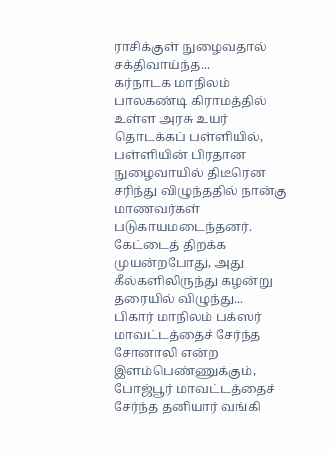ராசிக்குள் நுழைவதால் சக்திவாய்ந்த...
கர்நாடக மாநிலம் பாலகண்டி கிராமத்தில் உள்ள அரசு உயர் தொடக்கப் பள்ளியில், பள்ளியின் பிரதான நுழைவாயில் திடீரென சரிந்து விழுந்ததில் நான்கு மாணவர்கள் படுகாயமடைந்தனர். கேட்டைத் திறக்க முயன்றபோது, அது கீல்களிலிருந்து கழன்று தரையில் விழுந்து...
பிகார் மாநிலம் பக்ஸர் மாவட்டத்தைச் சேர்ந்த சோனாலி என்ற இளம்பெண்ணுக்கும், போஜ்பூர் மாவட்டத்தைச் சேர்ந்த தனியார் வங்கி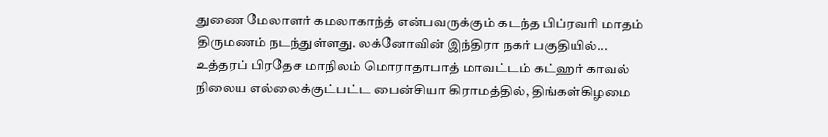துணை மேலாளர் கமலாகாந்த் என்பவருக்கும் கடந்த பிப்ரவரி மாதம் திருமணம் நடந்துள்ளது. லக்னோவின் இந்திரா நகர் பகுதியில்...
உத்தரப் பிரதேச மாநிலம் மொராதாபாத் மாவட்டம் கட்ஹர் காவல் நிலைய எல்லைக்குட்பட்ட பைன்சியா கிராமத்தில், திங்கள்கிழமை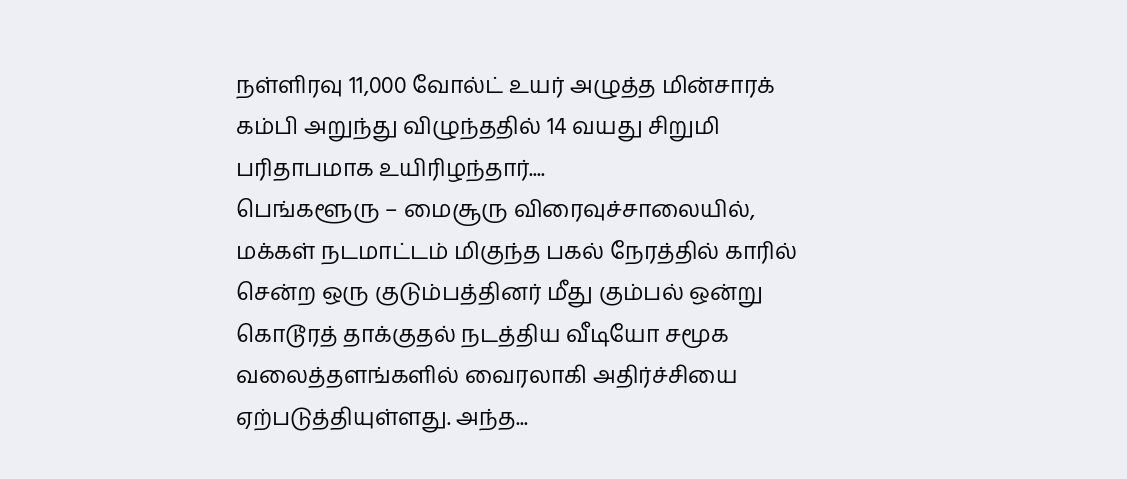நள்ளிரவு 11,000 வோல்ட் உயர் அழுத்த மின்சாரக் கம்பி அறுந்து விழுந்ததில் 14 வயது சிறுமி பரிதாபமாக உயிரிழந்தார்....
பெங்களூரு – மைசூரு விரைவுச்சாலையில், மக்கள் நடமாட்டம் மிகுந்த பகல் நேரத்தில் காரில் சென்ற ஒரு குடும்பத்தினர் மீது கும்பல் ஒன்று கொடூரத் தாக்குதல் நடத்திய வீடியோ சமூக வலைத்தளங்களில் வைரலாகி அதிர்ச்சியை ஏற்படுத்தியுள்ளது. அந்த...